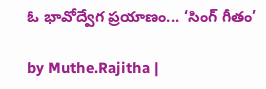ఓ భావోద్వేగ ప్రయాణం... ‘సింగ్ గీతం’

by Muthe.Rajitha |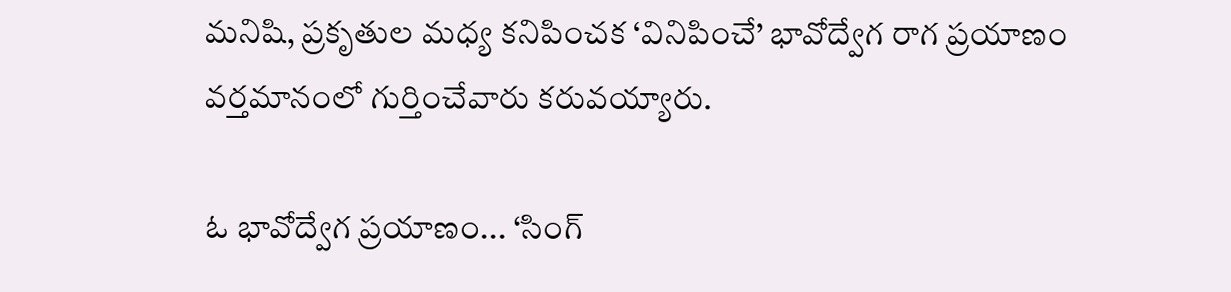మనిషి, ప్రకృతుల మధ్య కనిపించక ‘వినిపించే’ భావోద్వేగ రాగ ప్రయాణం వర్తమానంలో గుర్తించేవారు కరువయ్యారు.

ఓ భావోద్వేగ ప్రయాణం... ‘సింగ్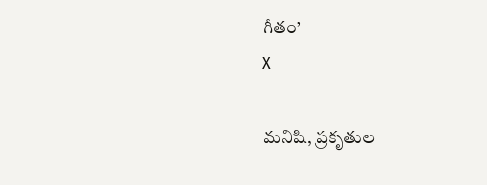గీతం’
X

మనిషి, ప్రకృతుల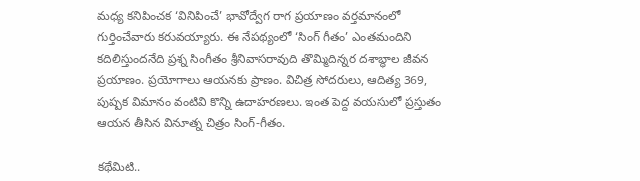మధ్య కనిపించక ‘వినిపించే’ భావోద్వేగ రాగ ప్రయాణం వర్తమానంలో గుర్తించేవారు కరువయ్యారు. ఈ నేపథ్యంలో ‘సింగ్ గీతం’ ఎంతమందిని కదిలిస్తుందనేది ప్రశ్న సింగీతం శ్రీనివాసరావుది తొమ్మిదిన్నర దశాబ్ధాల జీవన ప్రయాణం. ప్రయోగాలు ఆయనకు ప్రాణం. విచిత్ర సోదరులు, ఆదిత్య 369, పుష్పక విమానం వంటివి కొన్ని ఉదాహరణలు. ఇంత పెద్ద వయసులో ప్రస్తుతం ఆయన తీసిన వినూత్న చిత్రం సింగ్-గీతం.

కథేమిటి..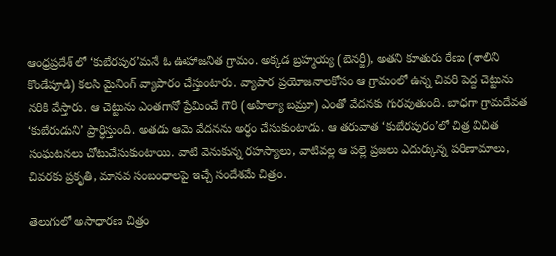ఆంధ్రప్రదేశ్ లో ‘కుబేరపుర’మనే ఓ ఊహాజనిత గ్రామం. అక్కడ బ్రహ్మయ్య (బెనర్జీ), అతని కూతురు రేణు (శాలిని కొండేపూడి) కలసి మైనింగ్ వ్యాపారం చేస్తుంటారు. వ్యాపార ప్రయోజనాలకోసం ఆ గ్రామంలో ఉన్న చివరి పెద్ద చెట్టును నరికి వేస్తారు. ఆ చెట్టును ఎంతగానో ప్రేమించే గౌరి (అహిల్యా బమ్రూ) ఎంతో వేదనకు గురవుతుంది. బాధగా గ్రామదేవత ‘కుబేరుడుని’ ప్రార్ధిస్తుంది. అతడు ఆమె వేదనను అర్ధం చేసుకుంటాడు. ఆ తరువాత ‘కుబేరపురం’లో చిత్ర విచిత సంఘటనలు చోటుచేసుకుంటాయి. వాటి వెనుకున్న రహస్యాలు, వాటివల్ల ఆ పల్లె ప్రజలు ఎదుర్కున్న పరిణామాలు, చివరకు ప్రకృతి, మానవ సంబంధాలపై ఇచ్చే సందేశమే చిత్రం.

తెలుగులో అసాధారణ చిత్రం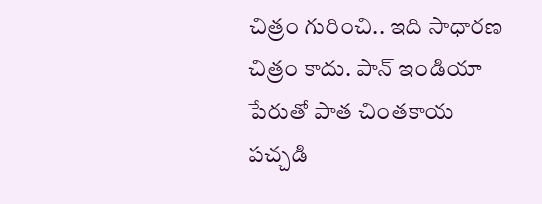చిత్రం గురించి.. ఇది సాధారణ చిత్రం కాదు. పాన్ ఇండియా పేరుతో పాత చింతకాయ పచ్చడి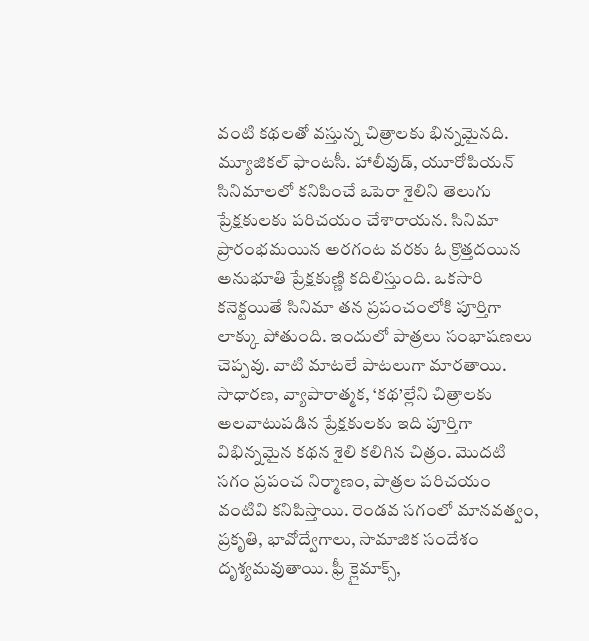వంటి కథలతో వస్తున్న చిత్రాలకు భిన్నమైనది. మ్యూజికల్ ఫాంటసీ. హాలీవుడ్, యూరోపియన్ సినిమాలలో కనిపించే ఒపెరా శైలిని తెలుగు ప్రేక్షకులకు పరిచయం చేశారాయన. సినిమా ప్రారంభమయిన అరగంట వరకు ఓ క్రొత్తదయిన అనుభూతి ప్రేక్షకుణ్ణి కదిలిస్తుంది. ఒకసారి కనెక్టయితే సినిమా తన ప్రపంచంలోకి పూర్తిగా లాక్కు పోతుంది. ఇందులో పాత్రలు సంభాషణలు చెప్పవు. వాటి మాటలే పాటలుగా మారతాయి. సాధారణ, వ్యాపారాత్మక, ‘కథ’ల్లేని చిత్రాలకు అలవాటుపడిన ప్రేక్షకులకు ఇది పూర్తిగా విభిన్నమైన కథన శైలి కలిగిన చిత్రం. మొదటి సగం ప్రపంచ నిర్మాణం, పాత్రల పరిచయం వంటివి కనిపిస్తాయి. రెండవ సగంలో మానవత్వం, ప్రకృతి, భావోద్వేగాలు, సామాజిక సందేశం దృశ్యమవుతాయి. ఫ్రీ క్లైమాక్స్,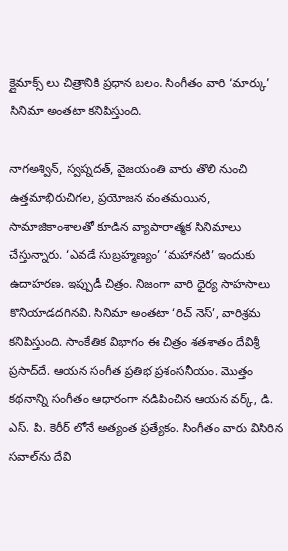క్లైమాక్స్ లు చిత్రానికి ప్రధాన బలం. సింగీతం వారి ‘మార్కు’ సినిమా అంతటా కనిపిస్తుంది.

నాగఅశ్విన్, స్వప్నదత్, వైజయంతి వారు తొలి నుంచి ఉత్తమాభిరుచిగల, ప్రయోజన వంతమయిన, సామాజికాంశాలతో కూడిన వ్యాపారాత్మక సినిమాలు చేస్తున్నారు. ‘ఎవడే సుబ్రహ్మణ్యం’ ‘మహానటి’ ఇందుకు ఉదాహరణ. ఇప్పుడీ చిత్రం. నిజంగా వారి ధైర్య సాహసాలు కొనియాడదగినవి. సినిమా అంతటా ‘రిచ్ నెస్’, వారిశ్రమ కనిపిస్తుంది. సాంకేతిక విభాగం ఈ చిత్రం శతశాతం దేవిశ్రీ ప్రసాద్‌దే. ఆయన సంగీత ప్రతిభ ప్రశంసనీయం. మొత్తం కథనాన్ని సంగీతం ఆధారంగా నడిపించిన ఆయన వర్క్, డి. ఎస్. పి. కెరీర్ లోనే అత్యంత ప్రత్యేకం. సింగీతం వారు విసిరిన సవాల్‌ను దేవి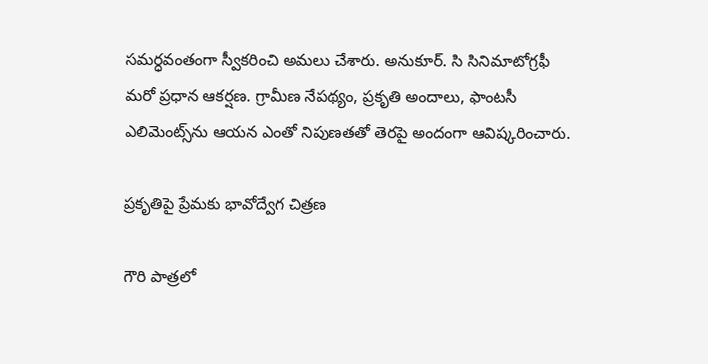సమర్ధవంతంగా స్వీకరించి అమలు చేశారు. అనుకూర్. సి సినిమాటోగ్రఫీ మరో ప్రధాన ఆకర్షణ. గ్రామీణ నేపథ్యం, ప్రకృతి అందాలు, ఫాంటసీ ఎలిమెంట్స్‌ను ఆయన ఎంతో నిపుణతతో తెరపై అందంగా ఆవిష్కరించారు.

ప్రకృతిపై ప్రేమకు భావోద్వేగ చిత్రణ

గౌరి పాత్రలో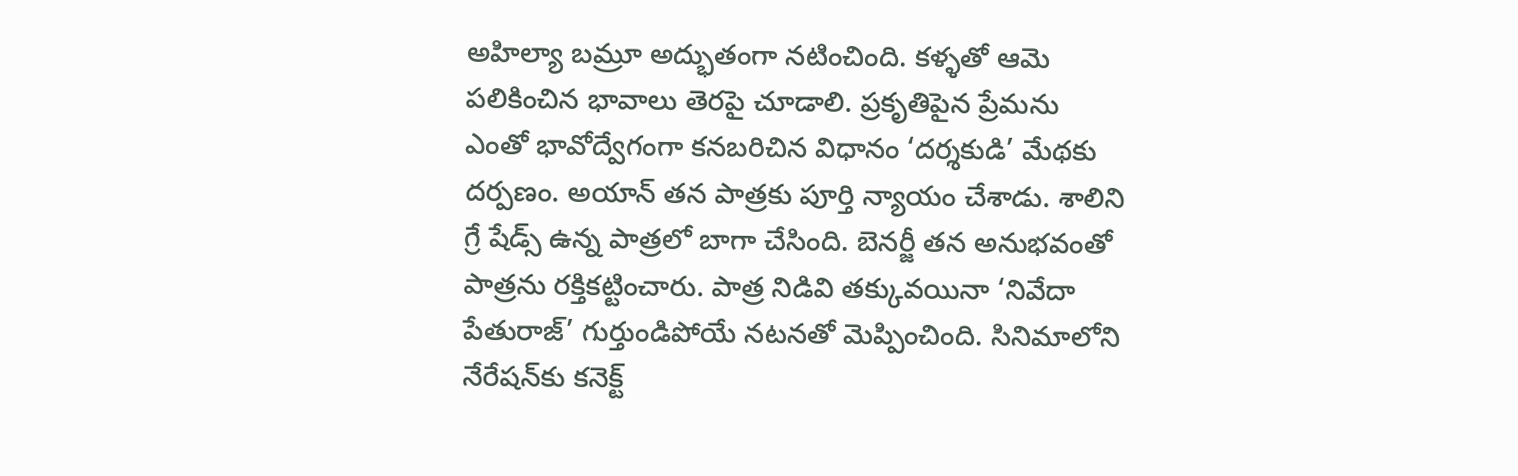అహిల్యా బమ్రూ అద్భుతంగా నటించింది. కళ్ళతో ఆమె పలికించిన భావాలు తెరపై చూడాలి. ప్రకృతిపైన ప్రేమను ఎంతో భావోద్వేగంగా కనబరిచిన విధానం ‘దర్శకుడి’ మేథకు దర్పణం. అయాన్ తన పాత్రకు పూర్తి న్యాయం చేశాడు. శాలిని గ్రే షేడ్స్ ఉన్న పాత్రలో బాగా చేసింది. బెనర్జీ తన అనుభవంతో పాత్రను రక్తికట్టించారు. పాత్ర నిడివి తక్కువయినా ‘నివేదా పేతురాజ్’ గుర్తుండిపోయే నటనతో మెప్పించింది. సినిమాలోని నేరేషన్‌కు కనెక్ట్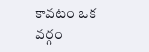కావటం ఒక వర్గం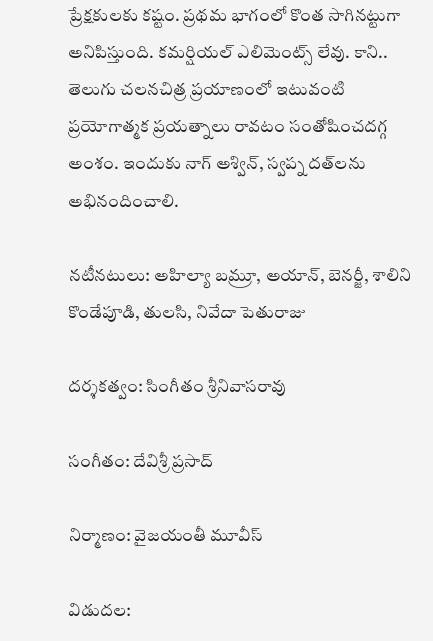ప్రేక్షకులకు కష్టం. ప్రథమ భాగంలో కొంత సాగినట్టుగా అనిపిస్తుంది. కమర్షియల్ ఎలిమెంట్స్ లేవు. కాని.. తెలుగు చలనచిత్ర ప్రయాణంలో ఇటువంటి ప్రయోగాత్మక ప్రయత్నాలు రావటం సంతోషించదగ్గ అంశం. ఇందుకు నాగ్ అశ్విన్, స్వప్న దత్‌లను అభినందించాలి.

నటీనటులు: అహిల్యా బమ్రూ, అయాన్, బెనర్జీ, శాలిని కొండేపూడి, తులసి, నివేదా పెతురాజు

దర్శకత్వం: సింగీతం శ్రీనివాసరావు

సంగీతం: దేవిశ్రీ ప్రసాద్‌

నిర్మాణం: వైజయంతీ మూవీస్

విడుదల: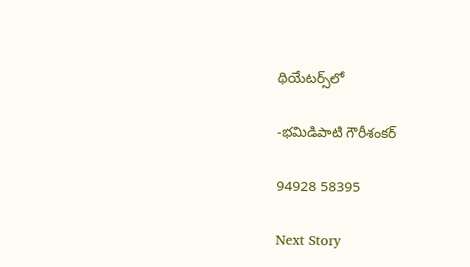థియేటర్స్‌లో

-భమిడిపాటి గౌరీశంకర్

94928 58395

Next Story